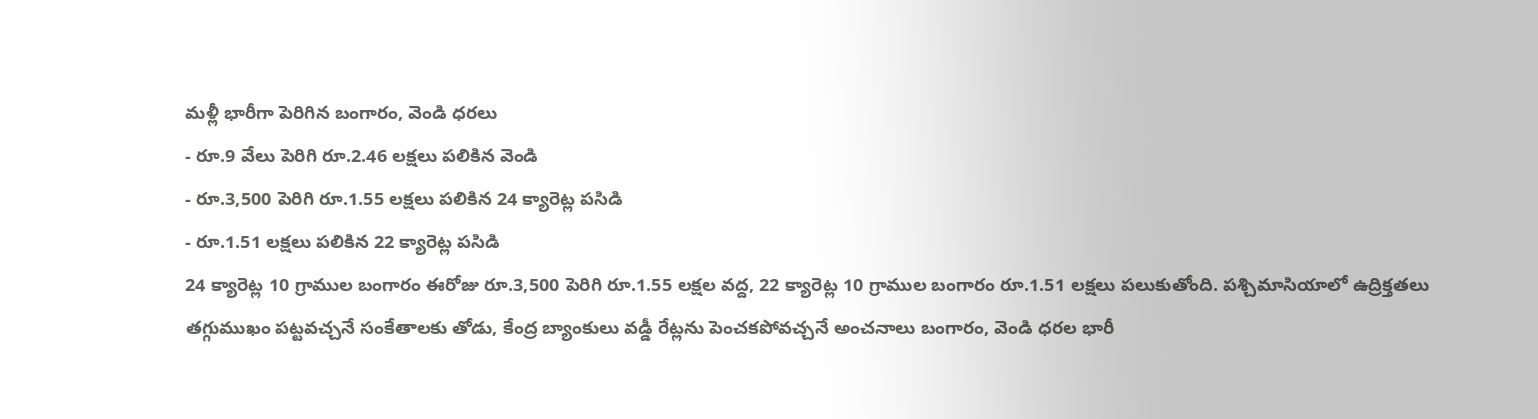మళ్లీ భారీగా పెరిగిన బంగారం, వెండి ధరలు
- రూ.9 వేలు పెరిగి రూ.2.46 లక్షలు పలికిన వెండి
- రూ.3,500 పెరిగి రూ.1.55 లక్షలు పలికిన 24 క్యారెట్ల పసిడి
- రూ.1.51 లక్షలు పలికిన 22 క్యారెట్ల పసిడి
24 క్యారెట్ల 10 గ్రాముల బంగారం ఈరోజు రూ.3,500 పెరిగి రూ.1.55 లక్షల వద్ద, 22 క్యారెట్ల 10 గ్రాముల బంగారం రూ.1.51 లక్షలు పలుకుతోంది. పశ్చిమాసియాలో ఉద్రిక్తతలు తగ్గుముఖం పట్టవచ్చనే సంకేతాలకు తోడు, కేంద్ర బ్యాంకులు వడ్డీ రేట్లను పెంచకపోవచ్చనే అంచనాలు బంగారం, వెండి ధరల భారీ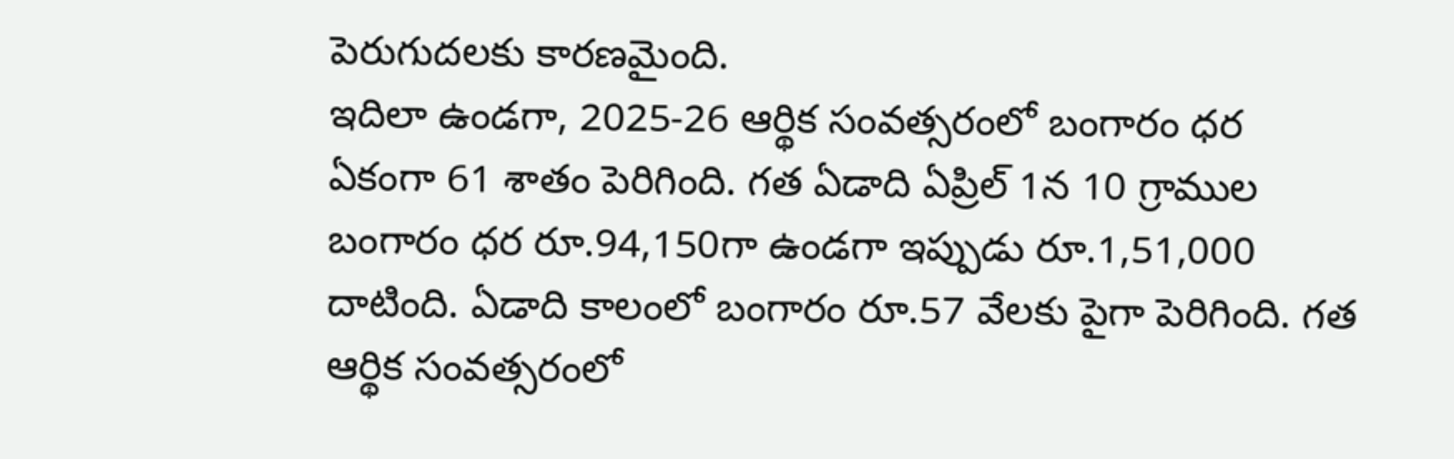పెరుగుదలకు కారణమైంది.
ఇదిలా ఉండగా, 2025-26 ఆర్థిక సంవత్సరంలో బంగారం ధర ఏకంగా 61 శాతం పెరిగింది. గత ఏడాది ఏప్రిల్ 1న 10 గ్రాముల బంగారం ధర రూ.94,150గా ఉండగా ఇప్పుడు రూ.1,51,000 దాటింది. ఏడాది కాలంలో బంగారం రూ.57 వేలకు పైగా పెరిగింది. గత ఆర్థిక సంవత్సరంలో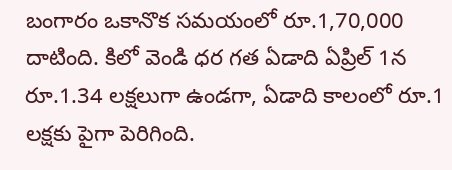బంగారం ఒకానొక సమయంలో రూ.1,70,000 దాటింది. కిలో వెండి ధర గత ఏడాది ఏప్రిల్ 1న రూ.1.34 లక్షలుగా ఉండగా, ఏడాది కాలంలో రూ.1 లక్షకు పైగా పెరిగింది.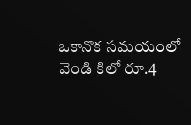ఒకానొక సమయంలో వెండి కిలో రూ.4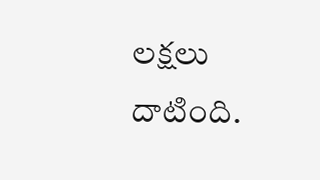లక్షలు దాటింది.